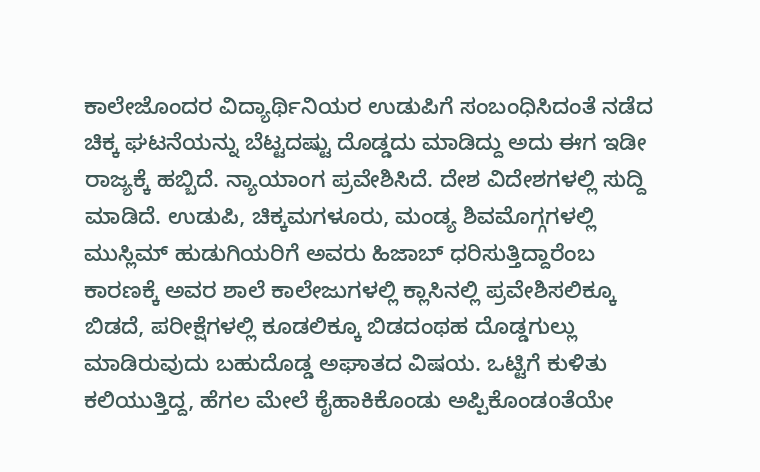ಕಾಲೇಜೊಂದರ ವಿದ್ಯಾರ್ಥಿನಿಯರ ಉಡುಪಿಗೆ ಸಂಬಂಧಿಸಿದಂತೆ ನಡೆದ ಚಿಕ್ಕ ಘಟನೆಯನ್ನು ಬೆಟ್ಟದಷ್ಟು ದೊಡ್ಡದು ಮಾಡಿದ್ದು ಅದು ಈಗ ಇಡೀ ರಾಜ್ಯಕ್ಕೆ ಹಬ್ಬಿದೆ. ನ್ಯಾಯಾಂಗ ಪ್ರವೇಶಿಸಿದೆ. ದೇಶ ವಿದೇಶಗಳಲ್ಲಿ ಸುದ್ದಿ ಮಾಡಿದೆ. ಉಡುಪಿ, ಚಿಕ್ಕಮಗಳೂರು, ಮಂಡ್ಯ ಶಿವಮೊಗ್ಗಗಳಲ್ಲಿ ಮುಸ್ಲಿಮ್ ಹುಡುಗಿಯರಿಗೆ ಅವರು ಹಿಜಾಬ್ ಧರಿಸುತ್ತಿದ್ದಾರೆಂಬ ಕಾರಣಕ್ಕೆ ಅವರ ಶಾಲೆ ಕಾಲೇಜುಗಳಲ್ಲಿ ಕ್ಲಾಸಿನಲ್ಲಿ ಪ್ರವೇಶಿಸಲಿಕ್ಕೂ ಬಿಡದೆ, ಪರೀಕ್ಷೆಗಳಲ್ಲಿ ಕೂಡಲಿಕ್ಕೂ ಬಿಡದಂಥಹ ದೊಡ್ಡಗುಲ್ಲು ಮಾಡಿರುವುದು ಬಹುದೊಡ್ಡ ಅಘಾತದ ವಿಷಯ. ಒಟ್ಟಿಗೆ ಕುಳಿತು ಕಲಿಯುತ್ತಿದ್ದ, ಹೆಗಲ ಮೇಲೆ ಕೈಹಾಕಿಕೊಂಡು ಅಪ್ಪಿಕೊಂಡoತೆಯೇ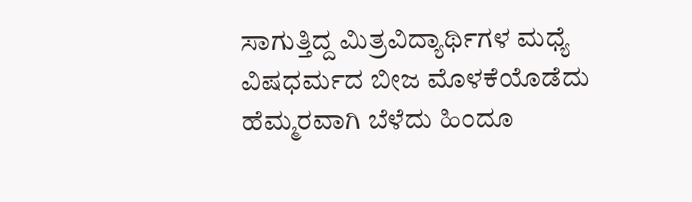ಸಾಗುತ್ತಿದ್ದ ಮಿತ್ರವಿದ್ಯಾರ್ಥಿಗಳ ಮಧ್ಯೆ ವಿಷಧರ್ಮದ ಬೀಜ ಮೊಳಕೆಯೊಡೆದು ಹೆಮ್ಮರವಾಗಿ ಬೆಳೆದು ಹಿಂದೂ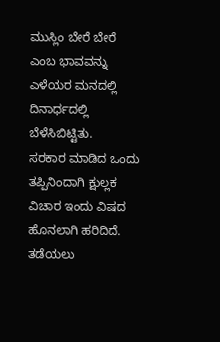ಮುಸ್ಲಿಂ ಬೇರೆ ಬೇರೆ ಎಂಬ ಭಾವವನ್ನು ಎಳೆಯರ ಮನದಲ್ಲಿ ದಿನಾರ್ಧದಲ್ಲಿ ಬೆಳೆಸಿಬಿಟ್ಟಿತು.
ಸರಕಾರ ಮಾಡಿದ ಒಂದು ತಪ್ಪಿನಿಂದಾಗಿ ಕ್ಷುಲ್ಲಕ ವಿಚಾರ ಇಂದು ವಿಷದ ಹೊನಲಾಗಿ ಹರಿದಿದೆ. ತಡೆಯಲು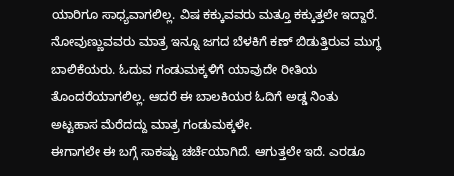ಯಾರಿಗೂ ಸಾಧ್ಯವಾಗಲಿಲ್ಲ. ವಿಷ ಕಕ್ಕುವವರು ಮತ್ತೂ ಕಕ್ಕುತ್ತಲೇ ಇದ್ದಾರೆ. ನೋವುಣ್ಣುವವರು ಮಾತ್ರ ಇನ್ನೂ ಜಗದ ಬೆಳಕಿಗೆ ಕಣ್ ಬಿಡುತ್ತಿರುವ ಮುಗ್ಧ ಬಾಲಿಕೆಯರು. ಓದುವ ಗಂಡುಮಕ್ಕಳಿಗೆ ಯಾವುದೇ ರೀತಿಯ ತೊಂದರೆಯಾಗಲಿಲ್ಲ. ಆದರೆ ಈ ಬಾಲಕಿಯರ ಓದಿಗೆ ಅಡ್ಡ ನಿಂತು ಅಟ್ಟಹಾಸ ಮೆರೆದದ್ದು ಮಾತ್ರ ಗಂಡುಮಕ್ಕಳೇ.
ಈಗಾಗಲೇ ಈ ಬಗ್ಗೆ ಸಾಕಷ್ಟು ಚರ್ಚೆಯಾಗಿದೆ. ಆಗುತ್ತಲೇ ಇದೆ. ಎರಡೂ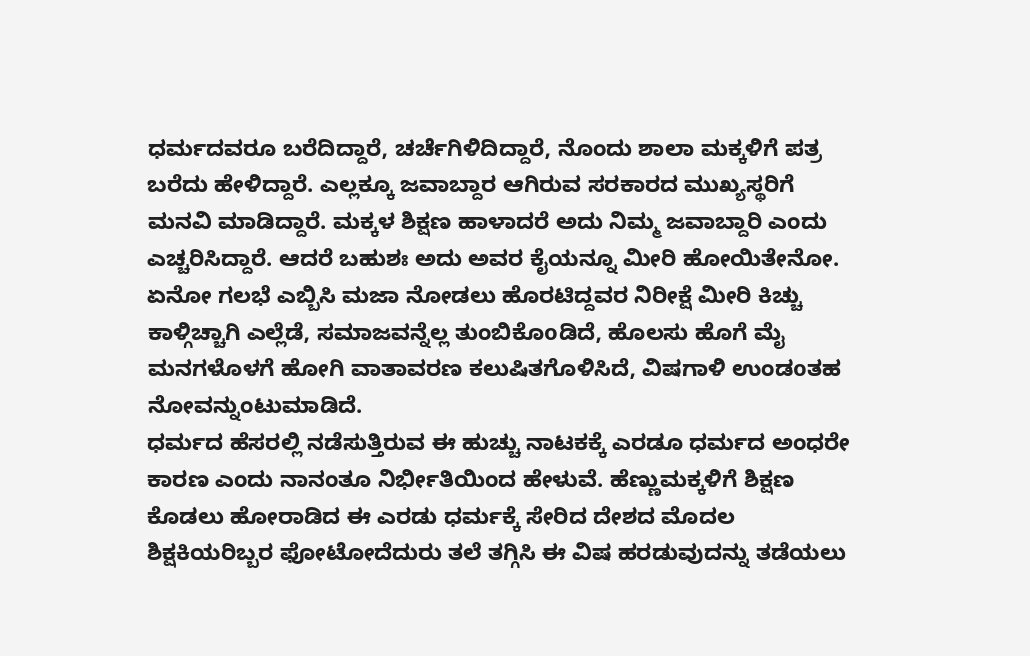ಧರ್ಮದವರೂ ಬರೆದಿದ್ದಾರೆ, ಚರ್ಚೆಗಿಳಿದಿದ್ದಾರೆ, ನೊಂದು ಶಾಲಾ ಮಕ್ಕಳಿಗೆ ಪತ್ರ ಬರೆದು ಹೇಳಿದ್ದಾರೆ. ಎಲ್ಲಕ್ಕೂ ಜವಾಬ್ದಾರ ಆಗಿರುವ ಸರಕಾರದ ಮುಖ್ಯಸ್ಥರಿಗೆ ಮನವಿ ಮಾಡಿದ್ದಾರೆ. ಮಕ್ಕಳ ಶಿಕ್ಷಣ ಹಾಳಾದರೆ ಅದು ನಿಮ್ಮ ಜವಾಬ್ದಾರಿ ಎಂದು ಎಚ್ಚರಿಸಿದ್ದಾರೆ. ಆದರೆ ಬಹುಶಃ ಅದು ಅವರ ಕೈಯನ್ನೂ ಮೀರಿ ಹೋಯಿತೇನೋ. ಏನೋ ಗಲಭೆ ಎಬ್ಬಿಸಿ ಮಜಾ ನೋಡಲು ಹೊರಟಿದ್ದವರ ನಿರೀಕ್ಷೆ ಮೀರಿ ಕಿಚ್ಚು ಕಾಳ್ಗಿಚ್ಚಾಗಿ ಎಲ್ಲೆಡೆ, ಸಮಾಜವನ್ನೆಲ್ಲ ತುಂಬಿಕೊoಡಿದೆ, ಹೊಲಸು ಹೊಗೆ ಮೈ ಮನಗಳೊಳಗೆ ಹೋಗಿ ವಾತಾವರಣ ಕಲುಷಿತಗೊಳಿಸಿದೆ, ವಿಷಗಾಳಿ ಉಂಡoತಹ ನೋವನ್ನುಂಟುಮಾಡಿದೆ.
ಧರ್ಮದ ಹೆಸರಲ್ಲಿ ನಡೆಸುತ್ತಿರುವ ಈ ಹುಚ್ಚು ನಾಟಕಕ್ಕೆ ಎರಡೂ ಧರ್ಮದ ಅಂಧರೇ ಕಾರಣ ಎಂದು ನಾನಂತೂ ನಿರ್ಭೀತಿಯಿಂದ ಹೇಳುವೆ. ಹೆಣ್ಣುಮಕ್ಕಳಿಗೆ ಶಿಕ್ಷಣ ಕೊಡಲು ಹೋರಾಡಿದ ಈ ಎರಡು ಧರ್ಮಕ್ಕೆ ಸೇರಿದ ದೇಶದ ಮೊದಲ ಶಿಕ್ಷಕಿಯರಿಬ್ಬರ ಫೋಟೋದೆದುರು ತಲೆ ತಗ್ಗಿಸಿ ಈ ವಿಷ ಹರಡುವುದನ್ನು ತಡೆಯಲು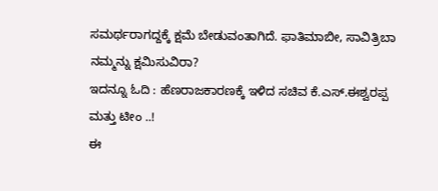ಸಮರ್ಥರಾಗದ್ದಕ್ಕೆ ಕ್ಷಮೆ ಬೇಡುವಂತಾಗಿದೆ. ಫಾತಿಮಾಬೀ, ಸಾವಿತ್ರಿಬಾ ನಮ್ಮನ್ನು ಕ್ಷಮಿಸುವಿರಾ?
ಇದನ್ನೂ ಓದಿ : ಹೆಣರಾಜಕಾರಣಕ್ಕೆ ಇಳಿದ ಸಚಿವ ಕೆ.ಎಸ್.ಈಶ್ವರಪ್ಪ ಮತ್ತು ಟೀಂ ..!
ಈ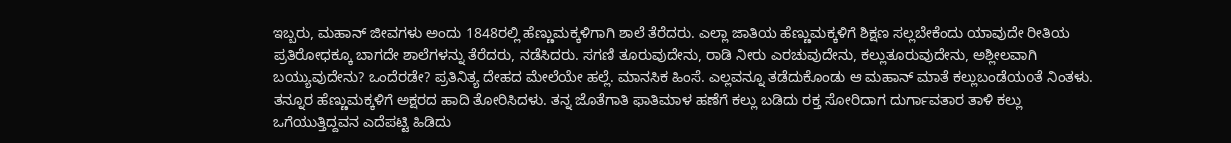ಇಬ್ಬರು, ಮಹಾನ್ ಜೀವಗಳು ಅಂದು 1848ರಲ್ಲಿ ಹೆಣ್ಣುಮಕ್ಕಳಿಗಾಗಿ ಶಾಲೆ ತೆರೆದರು. ಎಲ್ಲಾ ಜಾತಿಯ ಹೆಣ್ಣುಮಕ್ಕಳಿಗೆ ಶಿಕ್ಷಣ ಸಲ್ಲಬೇಕೆಂದು ಯಾವುದೇ ರೀತಿಯ ಪ್ರತಿರೋಧಕ್ಕೂ ಬಾಗದೇ ಶಾಲೆಗಳನ್ನು ತೆರೆದರು, ನಡೆಸಿದರು. ಸಗಣಿ ತೂರುವುದೇನು, ರಾಡಿ ನೀರು ಎರಚುವುದೇನು, ಕಲ್ಲುತೂರುವುದೇನು, ಅಶ್ಲೀಲವಾಗಿ ಬಯ್ಯುವುದೇನು? ಒಂದೆರಡೇ? ಪ್ರತಿನಿತ್ಯ ದೇಹದ ಮೇಲೆಯೇ ಹಲ್ಲೆ. ಮಾನಸಿಕ ಹಿಂಸೆ. ಎಲ್ಲವನ್ನೂ ತಡೆದುಕೊಂಡು ಆ ಮಹಾನ್ ಮಾತೆ ಕಲ್ಲುಬಂಡೆಯoತೆ ನಿಂತಳು. ತನ್ನೂರ ಹೆಣ್ಣುಮಕ್ಕಳಿಗೆ ಅಕ್ಷರದ ಹಾದಿ ತೋರಿಸಿದಳು. ತನ್ನ ಜೊತೆಗಾತಿ ಫಾತಿಮಾಳ ಹಣೆಗೆ ಕಲ್ಲು ಬಡಿದು ರಕ್ತ ಸೋರಿದಾಗ ದುರ್ಗಾವತಾರ ತಾಳಿ ಕಲ್ಲು ಒಗೆಯುತ್ತಿದ್ದವನ ಎದೆಪಟ್ಟಿ ಹಿಡಿದು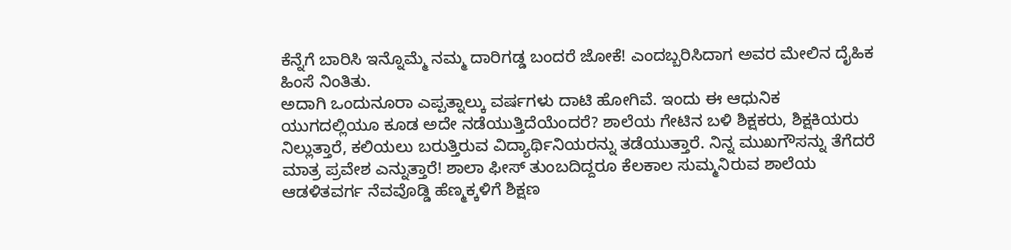ಕೆನ್ನೆಗೆ ಬಾರಿಸಿ ಇನ್ನೊಮ್ಮೆ ನಮ್ಮ ದಾರಿಗಡ್ಡ ಬಂದರೆ ಜೋಕೆ! ಎಂದಬ್ಬರಿಸಿದಾಗ ಅವರ ಮೇಲಿನ ದೈಹಿಕ ಹಿಂಸೆ ನಿಂತಿತು.
ಅದಾಗಿ ಒಂದುನೂರಾ ಎಪ್ಪತ್ನಾಲ್ಕು ವರ್ಷಗಳು ದಾಟಿ ಹೋಗಿವೆ. ಇಂದು ಈ ಆಧುನಿಕ ಯುಗದಲ್ಲಿಯೂ ಕೂಡ ಅದೇ ನಡೆಯುತ್ತಿದೆಯೆಂದರೆ? ಶಾಲೆಯ ಗೇಟಿನ ಬಳಿ ಶಿಕ್ಷಕರು, ಶಿಕ್ಷಕಿಯರು ನಿಲ್ಲುತ್ತಾರೆ, ಕಲಿಯಲು ಬರುತ್ತಿರುವ ವಿದ್ಯಾರ್ಥಿನಿಯರನ್ನು ತಡೆಯುತ್ತಾರೆ. ನಿನ್ನ ಮುಖಗೌಸನ್ನು ತೆಗೆದರೆ ಮಾತ್ರ ಪ್ರವೇಶ ಎನ್ನುತ್ತಾರೆ! ಶಾಲಾ ಫೀಸ್ ತುಂಬದಿದ್ದರೂ ಕೆಲಕಾಲ ಸುಮ್ಮನಿರುವ ಶಾಲೆಯ ಆಡಳಿತವರ್ಗ ನೆವವೊಡ್ಡಿ ಹೆಣ್ಮಕ್ಕಳಿಗೆ ಶಿಕ್ಷಣ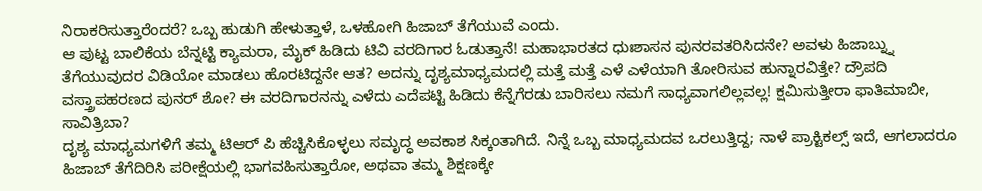ನಿರಾಕರಿಸುತ್ತಾರೆಂದರೆ? ಒಬ್ಬ ಹುಡುಗಿ ಹೇಳುತ್ತಾಳೆ, ಒಳಹೋಗಿ ಹಿಜಾಬ್ ತೆಗೆಯುವೆ ಎಂದು.
ಆ ಪುಟ್ಟ ಬಾಲಿಕೆಯ ಬೆನ್ನಟ್ಟಿ ಕ್ಯಾಮರಾ, ಮೈಕ್ ಹಿಡಿದು ಟಿವಿ ವರದಿಗಾರ ಓಡುತ್ತಾನೆ! ಮಹಾಭಾರತದ ಧುಃಶಾಸನ ಪುನರವತರಿಸಿದನೇ? ಅವಳು ಹಿಜಾಬ್ನ್ನು ತೆಗೆಯುವುದರ ವಿಡಿಯೋ ಮಾಡಲು ಹೊರಟಿದ್ದನೇ ಆತ? ಅದನ್ನು ದೃಶ್ಯಮಾಧ್ಯಮದಲ್ಲಿ ಮತ್ತೆ ಮತ್ತೆ ಎಳೆ ಎಳೆಯಾಗಿ ತೋರಿಸುವ ಹುನ್ನಾರವಿತ್ತೇ? ದ್ರೌಪದಿ ವಸ್ತ್ರಾಪಹರಣದ ಪುನರ್ ಶೋ? ಈ ವರದಿಗಾರನನ್ನು ಎಳೆದು ಎದೆಪಟ್ಟಿ ಹಿಡಿದು ಕೆನ್ನೆಗೆರಡು ಬಾರಿಸಲು ನಮಗೆ ಸಾಧ್ಯವಾಗಲಿಲ್ಲವಲ್ಲ! ಕ್ಷಮಿಸುತ್ತೀರಾ ಫಾತಿಮಾಬೀ, ಸಾವಿತ್ರಿಬಾ?
ದೃಶ್ಯ ಮಾಧ್ಯಮಗಳಿಗೆ ತಮ್ಮ ಟಿಆರ್ ಪಿ ಹೆಚ್ಚಿಸಿಕೊಳ್ಳಲು ಸಮೃದ್ಧ ಅವಕಾಶ ಸಿಕ್ಕಂತಾಗಿದೆ. ನಿನ್ನೆ ಒಬ್ಬ ಮಾಧ್ಯಮದವ ಒರಲುತ್ತಿದ್ದ; ನಾಳೆ ಪ್ರಾಕ್ಟಿಕಲ್ಸ್ ಇದೆ, ಆಗಲಾದರೂ ಹಿಜಾಬ್ ತೆಗೆದಿರಿಸಿ ಪರೀಕ್ಷೆಯಲ್ಲಿ ಭಾಗವಹಿಸುತ್ತಾರೋ, ಅಥವಾ ತಮ್ಮ ಶಿಕ್ಷಣಕ್ಕೇ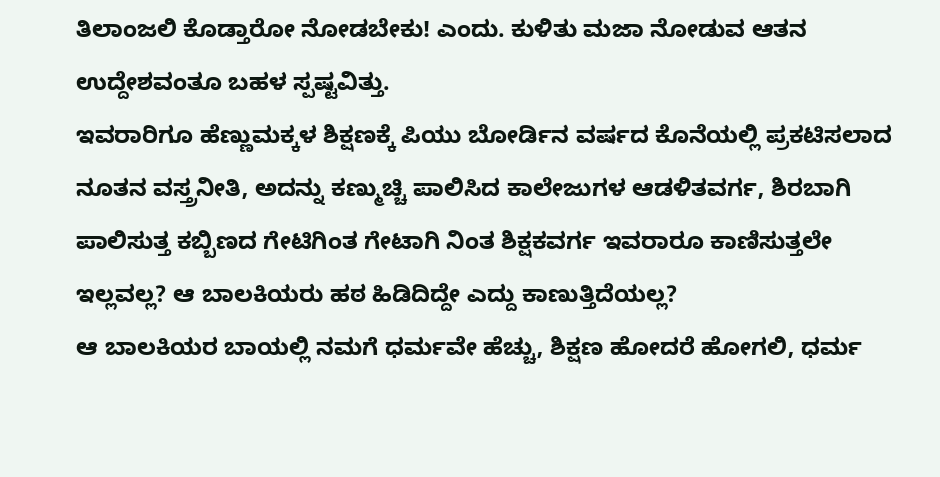ತಿಲಾಂಜಲಿ ಕೊಡ್ತಾರೋ ನೋಡಬೇಕು! ಎಂದು. ಕುಳಿತು ಮಜಾ ನೋಡುವ ಆತನ ಉದ್ದೇಶವಂತೂ ಬಹಳ ಸ್ಪಷ್ಟವಿತ್ತು.
ಇವರಾರಿಗೂ ಹೆಣ್ಣುಮಕ್ಕಳ ಶಿಕ್ಷಣಕ್ಕೆ ಪಿಯು ಬೋರ್ಡಿನ ವರ್ಷದ ಕೊನೆಯಲ್ಲಿ ಪ್ರಕಟಿಸಲಾದ ನೂತನ ವಸ್ತ್ರನೀತಿ, ಅದನ್ನು ಕಣ್ಮುಚ್ಚಿ ಪಾಲಿಸಿದ ಕಾಲೇಜುಗಳ ಆಡಳಿತವರ್ಗ, ಶಿರಬಾಗಿ ಪಾಲಿಸುತ್ತ ಕಬ್ಬಿಣದ ಗೇಟಿಗಿಂತ ಗೇಟಾಗಿ ನಿಂತ ಶಿಕ್ಷಕವರ್ಗ ಇವರಾರೂ ಕಾಣಿಸುತ್ತಲೇ ಇಲ್ಲವಲ್ಲ? ಆ ಬಾಲಕಿಯರು ಹಠ ಹಿಡಿದಿದ್ದೇ ಎದ್ದು ಕಾಣುತ್ತಿದೆಯಲ್ಲ?
ಆ ಬಾಲಕಿಯರ ಬಾಯಲ್ಲಿ ನಮಗೆ ಧರ್ಮವೇ ಹೆಚ್ಚು, ಶಿಕ್ಷಣ ಹೋದರೆ ಹೋಗಲಿ, ಧರ್ಮ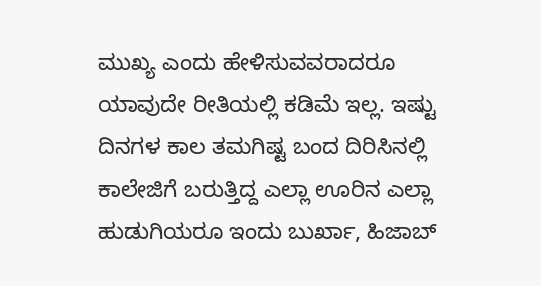ಮುಖ್ಯ ಎಂದು ಹೇಳಿಸುವವರಾದರೂ ಯಾವುದೇ ರೀತಿಯಲ್ಲಿ ಕಡಿಮೆ ಇಲ್ಲ. ಇಷ್ಟು ದಿನಗಳ ಕಾಲ ತಮಗಿಷ್ಟ ಬಂದ ದಿರಿಸಿನಲ್ಲಿ ಕಾಲೇಜಿಗೆ ಬರುತ್ತಿದ್ದ ಎಲ್ಲಾ ಊರಿನ ಎಲ್ಲಾ ಹುಡುಗಿಯರೂ ಇಂದು ಬುರ್ಖಾ, ಹಿಜಾಬ್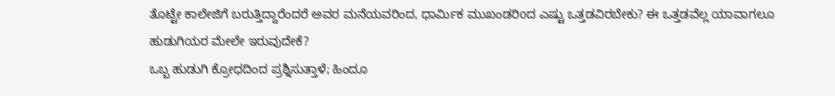ತೊಟ್ಟೇ ಕಾಲೇಜಿಗೆ ಬರುತ್ತಿದ್ದಾರೆಂದರೆ ಅವರ ಮನೆಯವರಿಂದ, ಧಾರ್ಮಿಕ ಮುಖಂಡರಿoದ ಎಷ್ಟು ಒತ್ತಡವಿರಬೇಕು? ಈ ಒತ್ತಡವೆಲ್ಲ ಯಾವಾಗಲೂ ಹುಡುಗಿಯರ ಮೇಲೇ ಇರುವುದೇಕೆ?
ಒಬ್ಬ ಹುಡುಗಿ ಕ್ರೋಧದಿಂದ ಪ್ರಶ್ನಿಸುತ್ತಾಳೆ; ಹಿಂದೂ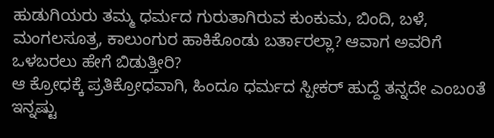ಹುಡುಗಿಯರು ತಮ್ಮ ಧರ್ಮದ ಗುರುತಾಗಿರುವ ಕುಂಕುಮ, ಬಿಂದಿ, ಬಳೆ, ಮಂಗಲಸೂತ್ರ, ಕಾಲುಂಗುರ ಹಾಕಿಕೊಂಡು ಬರ್ತಾರಲ್ಲಾ? ಆವಾಗ ಅವರಿಗೆ ಒಳಬರಲು ಹೇಗೆ ಬಿಡುತ್ತೀರಿ?
ಆ ಕ್ರೋಧಕ್ಕೆ ಪ್ರತಿಕ್ರೋಧವಾಗಿ, ಹಿಂದೂ ಧರ್ಮದ ಸ್ಪೀಕರ್ ಹುದ್ದೆ ತನ್ನದೇ ಎಂಬoತೆ ಇನ್ನಷ್ಟು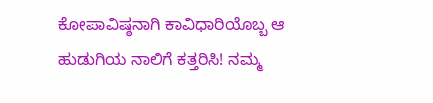ಕೋಪಾವಿಷ್ಠನಾಗಿ ಕಾವಿಧಾರಿಯೊಬ್ಬ ಆ ಹುಡುಗಿಯ ನಾಲಿಗೆ ಕತ್ತರಿಸಿ! ನಮ್ಮ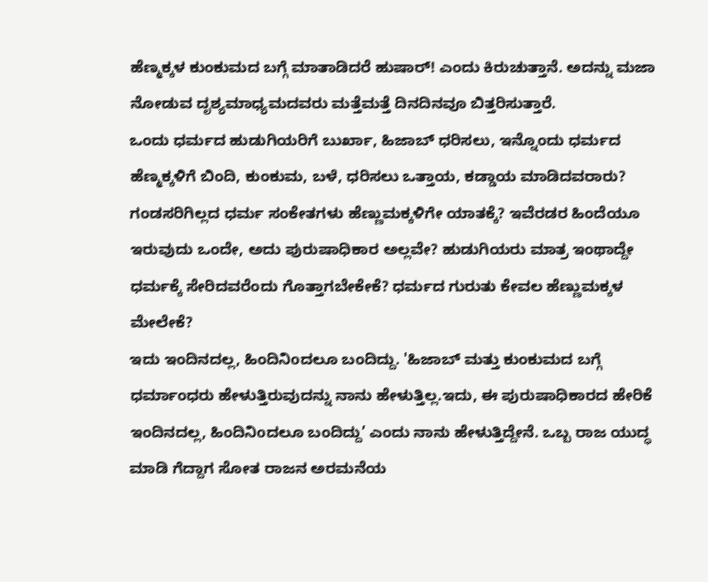ಹೆಣ್ಮಕ್ಕಳ ಕುಂಕುಮದ ಬಗ್ಗೆ ಮಾತಾಡಿದರೆ ಹುಷಾರ್! ಎಂದು ಕಿರುಚುತ್ತಾನೆ. ಅದನ್ನು ಮಜಾ ನೋಡುವ ದೃಶ್ಯಮಾಧ್ಯಮದವರು ಮತ್ತೆಮತ್ತೆ ದಿನದಿನವೂ ಬಿತ್ತರಿಸುತ್ತಾರೆ.
ಒಂದು ಧರ್ಮದ ಹುಡುಗಿಯರಿಗೆ ಬುರ್ಖಾ, ಹಿಜಾಬ್ ಧರಿಸಲು, ಇನ್ನೊಂದು ಧರ್ಮದ ಹೆಣ್ಮಕ್ಕಳಿಗೆ ಬಿಂದಿ, ಕುಂಕುಮ, ಬಳೆ, ಧರಿಸಲು ಒತ್ತಾಯ, ಕಡ್ಡಾಯ ಮಾಡಿದವರಾರು? ಗಂಡಸರಿಗಿಲ್ಲದ ಧರ್ಮ ಸಂಕೇತಗಳು ಹೆಣ್ಣುಮಕ್ಕಳಿಗೇ ಯಾತಕ್ಕೆ? ಇವೆರಡರ ಹಿಂದೆಯೂ ಇರುವುದು ಒಂದೇ, ಅದು ಪುರುಷಾಧಿಕಾರ ಅಲ್ಲವೇ? ಹುಡುಗಿಯರು ಮಾತ್ರ ಇಂಥಾದ್ದೇ ಧರ್ಮಕ್ಕೆ ಸೇರಿದವರೆಂದು ಗೊತ್ತಾಗಬೇಕೇಕೆ? ಧರ್ಮದ ಗುರುತು ಕೇವಲ ಹೆಣ್ಣುಮಕ್ಕಳ ಮೇಲೇಕೆ?
ಇದು ಇಂದಿನದಲ್ಲ, ಹಿಂದಿನಿoದಲೂ ಬಂದಿದ್ದು. 'ಹಿಜಾಬ್ ಮತ್ತು ಕುಂಕುಮದ ಬಗ್ಗೆ ಧರ್ಮಾಂಧರು ಹೇಳುತ್ತಿರುವುದನ್ನು ನಾನು ಹೇಳುತ್ತಿಲ್ಲ.ಇದು, ಈ ಪುರುಷಾಧಿಕಾರದ ಹೇರಿಕೆ ಇಂದಿನದಲ್ಲ, ಹಿಂದಿನಿoದಲೂ ಬಂದಿದ್ದು’ ಎಂದು ನಾನು ಹೇಳುತ್ತಿದ್ದೇನೆ. ಒಬ್ಬ ರಾಜ ಯುದ್ಧ ಮಾಡಿ ಗೆದ್ದಾಗ ಸೋತ ರಾಜನ ಅರಮನೆಯ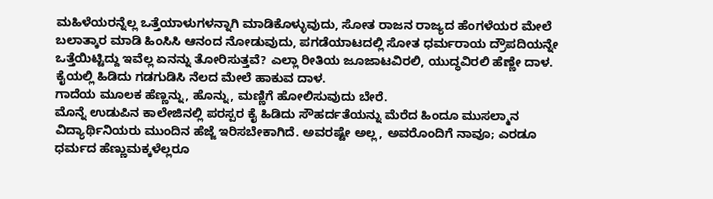ಮಹಿಳೆಯರನ್ನೆಲ್ಲ ಒತ್ತೆಯಾಳುಗಳನ್ನಾಗಿ ಮಾಡಿಕೊಳ್ಳುವುದು, ಸೋತ ರಾಜನ ರಾಜ್ಯದ ಹೆಂಗಳೆಯರ ಮೇಲೆ ಬಲಾತ್ಕಾರ ಮಾಡಿ ಹಿಂಸಿಸಿ ಆನಂದ ನೋಡುವುದು, ಪಗಡೆಯಾಟದಲ್ಲಿ ಸೋತ ಧರ್ಮರಾಯ ದ್ರೌಪದಿಯನ್ನೇ ಒತ್ತೆಯಿಟ್ಟಿದ್ದು ಇವೆಲ್ಲ ಏನನ್ನು ತೋರಿಸುತ್ತವೆ? ಎಲ್ಲಾ ರೀತಿಯ ಜೂಜಾಟವಿರಲಿ, ಯುದ್ಧವಿರಲಿ ಹೆಣ್ಣೇ ದಾಳ. ಕೈಯಲ್ಲಿ ಹಿಡಿದು ಗಡಗುಡಿಸಿ ನೆಲದ ಮೇಲೆ ಹಾಕುವ ದಾಳ.
ಗಾದೆಯ ಮೂಲಕ ಹೆಣ್ಣನ್ನು, ಹೊನ್ನು, ಮಣ್ಣಿಗೆ ಹೋಲಿಸುವುದು ಬೇರೆ.
ಮೊನ್ನೆ ಉಡುಪಿನ ಕಾಲೇಜಿನಲ್ಲಿ ಪರಸ್ಪರ ಕೈ ಹಿಡಿದು ಸೌಹರ್ದತೆಯನ್ನು ಮೆರೆದ ಹಿಂದೂ ಮುಸಲ್ಮಾನ ವಿದ್ಯಾರ್ಥಿನಿಯರು ಮುಂದಿನ ಹೆಜ್ಜೆ ಇರಿಸಬೇಕಾಗಿದೆ. ಅವರಷ್ಟೇ ಅಲ್ಲ, ಅವರೊಂದಿಗೆ ನಾವೂ; ಎರಡೂ ಧರ್ಮದ ಹೆಣ್ಣುಮಕ್ಕಳೆಲ್ಲರೂ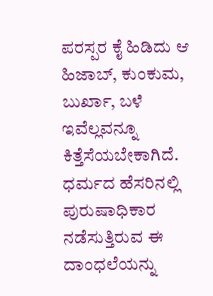ಪರಸ್ಪರ ಕೈ ಹಿಡಿದು ಆ ಹಿಜಾಬ್, ಕುಂಕುಮ, ಬುರ್ಖಾ, ಬಳೆ ಇವೆಲ್ಲವನ್ನೂ ಕಿತ್ತೆಸೆಯಬೇಕಾಗಿದೆ. ಧರ್ಮದ ಹೆಸರಿನಲ್ಲಿ ಪುರುಷಾಧಿಕಾರ ನಡೆಸುತ್ತಿರುವ ಈ ದಾಂಧಲೆಯನ್ನು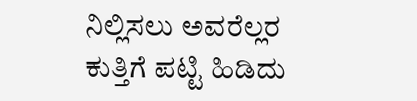ನಿಲ್ಲಿಸಲು ಅವರೆಲ್ಲರ ಕುತ್ತಿಗೆ ಪಟ್ಟಿ ಹಿಡಿದು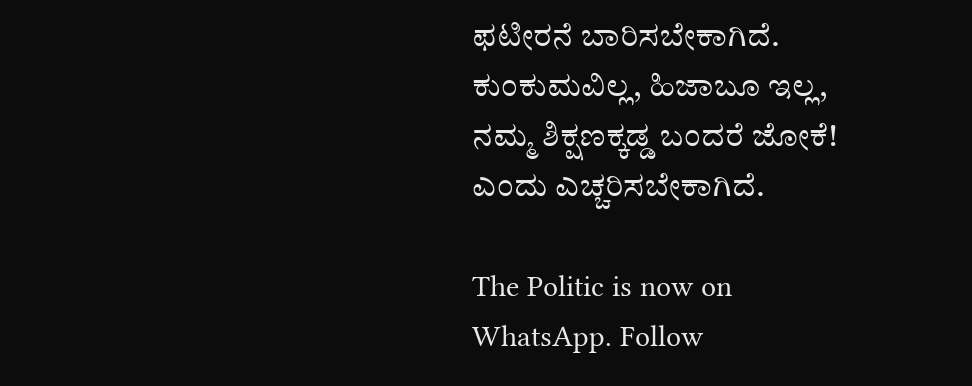ಫಟೀರನೆ ಬಾರಿಸಬೇಕಾಗಿದೆ. ಕುಂಕುಮವಿಲ್ಲ, ಹಿಜಾಬೂ ಇಲ್ಲ, ನಮ್ಮ ಶಿಕ್ಷಣಕ್ಕಡ್ಡ ಬಂದರೆ ಜೋಕೆ! ಎಂದು ಎಚ್ಚರಿಸಬೇಕಾಗಿದೆ.

The Politic is now on WhatsApp. Follow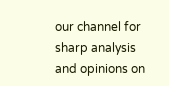our channel for sharp analysis and opinions on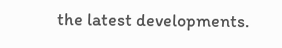the latest developments.